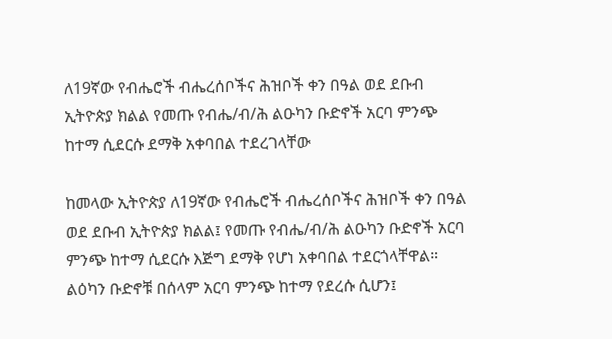ለ19ኛው የብሔሮች ብሔረሰቦችና ሕዝቦች ቀን በዓል ወደ ደቡብ ኢትዮጵያ ክልል የመጡ የብሔ/ብ/ሕ ልዑካን ቡድኖች አርባ ምንጭ ከተማ ሲደርሱ ደማቅ አቀባበል ተደረገላቸው

ከመላው ኢትዮጵያ ለ19ኛው የብሔሮች ብሔረሰቦችና ሕዝቦች ቀን በዓል ወደ ደቡብ ኢትዮጵያ ክልል፤ የመጡ የብሔ/ብ/ሕ ልዑካን ቡድኖች አርባ ምንጭ ከተማ ሲደርሱ እጅግ ደማቅ የሆነ አቀባበል ተደርጎላቸዋል። ልዕካን ቡድኖቹ በሰላም አርባ ምንጭ ከተማ የደረሱ ሲሆን፤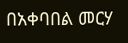በአቀባበል መርሃ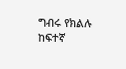ግብሩ የክልሉ ከፍተኛ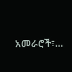አመራሮች፣…